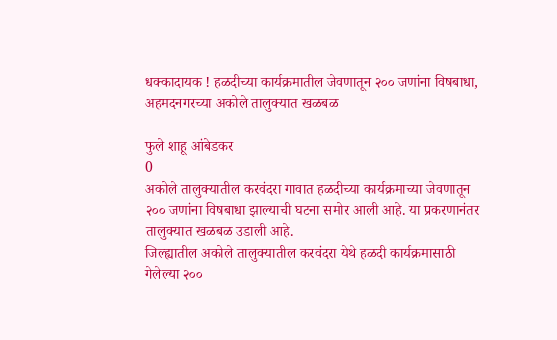धक्कादायक ! हळदीच्या कार्यक्रमातील जेवणातून २०० जणांना विषबाधा, अहमदनगरच्या अकोले तालुक्यात खळबळ

फुले शाहू आंबेडकर
0
अकोले तालुक्यातील करवंदरा गावात हळदीच्या कार्यक्रमाच्या जेवणातून २०० जणांना विषबाधा झाल्याची घटना समोर आली आहे. या प्रकरणानंतर तालुक्यात खळबळ उडाली आहे.
जिल्ह्यातील अकोले तालुक्यातील करवंदरा येथे हळदी कार्यक्रमासाठी गेलेल्या २००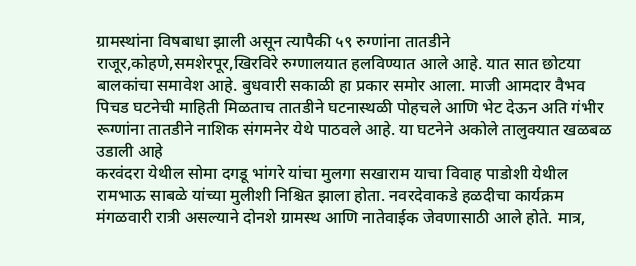ग्रामस्थांना विषबाधा झाली असून त्यापैकी ५९ रुग्णांना तातडीने राजूर,कोहणे,समशेरपूर,खिरविरे रुग्णालयात हलविण्यात आले आहे. यात सात छोटया बालकांचा समावेश आहे. बुधवारी सकाळी हा प्रकार समोर आला. माजी आमदार वैभव पिचड घटनेची माहिती मिळताच तातडीने घटनास्थळी पोहचले आणि भेट देऊन अति गंभीर रूग्णांना तातडीने नाशिक संगमनेर येथे पाठवले आहे. या घटनेने अकोले तालुक्यात खळबळ उडाली आहे
करवंदरा येथील सोमा दगडू भांगरे यांचा मुलगा सखाराम याचा विवाह पाडोशी येथील रामभाऊ साबळे यांच्या मुलीशी निश्चित झाला होता. नवरदेवाकडे हळदीचा कार्यक्रम मंगळवारी रात्री असल्याने दोनशे ग्रामस्थ आणि नातेवाईक जेवणासाठी आले होते. मात्र,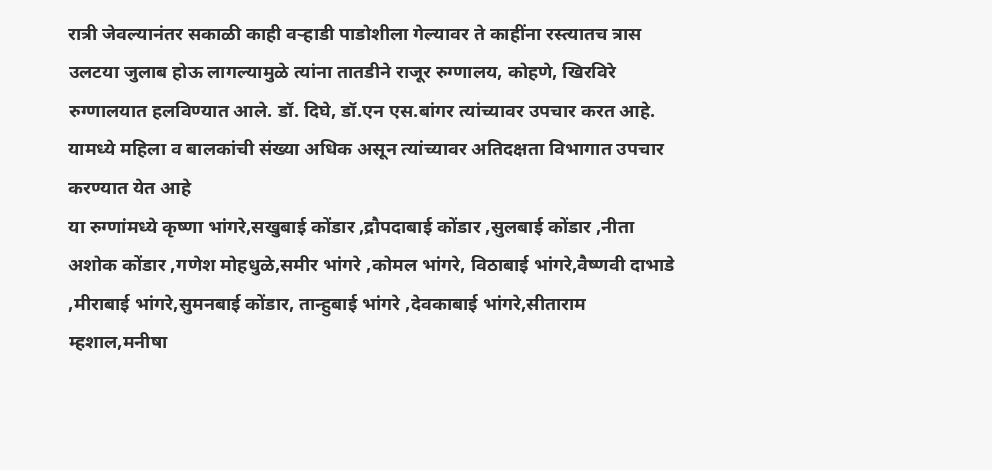रात्री जेवल्यानंतर सकाळी काही वऱ्हाडी पाडोशीला गेल्यावर ते काहींना रस्त्यातच त्रास उलटया जुलाब होऊ लागल्यामुळे त्यांना तातडीने राजूर रुग्णालय, कोहणे, खिरविरे रुग्णालयात हलविण्यात आले. डॉ. दिघे, डॉ.एन एस.बांगर त्यांच्यावर उपचार करत आहे. यामध्ये महिला व बालकांची संख्या अधिक असून त्यांच्यावर अतिदक्षता विभागात उपचार करण्यात येत आहे
या रुग्णांमध्ये कृष्णा भांगरे,सखुबाई कोंडार ,द्रौपदाबाई कोंडार ,सुलबाई कोंडार ,नीता अशोक कोंडार ,गणेश मोहधुळे,समीर भांगरे ,कोमल भांगरे, विठाबाई भांगरे,वैष्णवी दाभाडे ,मीराबाई भांगरे,सुमनबाई कोंडार, तान्हुबाई भांगरे ,देवकाबाई भांगरे,सीताराम म्हशाल,मनीषा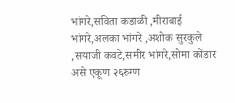भांगरे,सविता कडाळी ,मीराबाई भांगरे,अलका भांगरे ,अशोक सुरकुले ,सयाजी कवटे,समीर भांगरे,सोमा कोंडार असे एकूण २६रुग्ण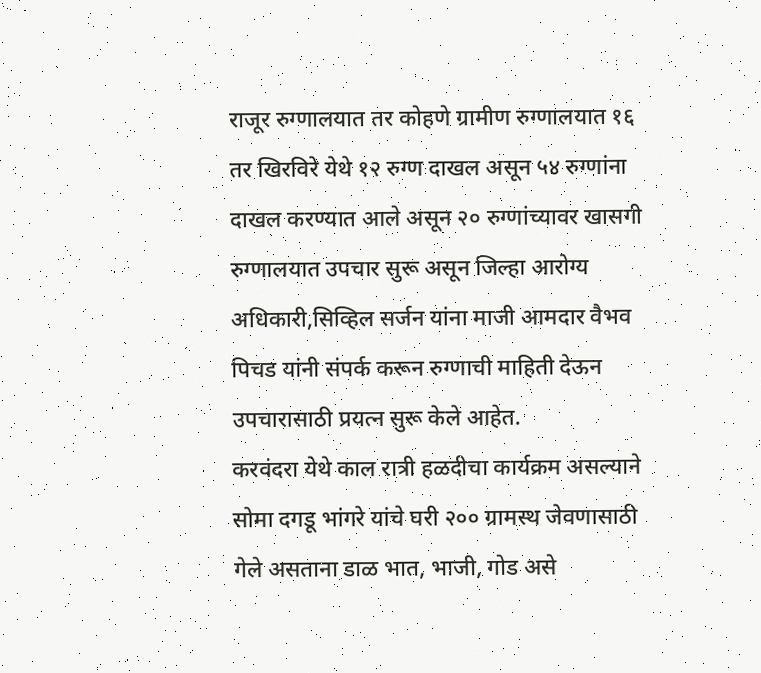राजूर रुग्णालयात तर कोहणे ग्रामीण रुग्णालयात १६ तर खिरविरे येथे १२ रुग्ण दाखल असून ५४ रुग्णांना दाखल करण्यात आले असून २० रुग्णांच्यावर खासगी रुग्णालयात उपचार सुरू असून जिल्हा आरोग्य अधिकारी,सिव्हिल सर्जन यांना माजी आमदार वैभव पिचड यांनी संपर्क करून रुग्णाची माहिती देऊन उपचारासाठी प्रयत्न सुरू केले आहेत.
करवंदरा येथे काल रात्री हळदीचा कार्यक्रम असल्याने सोमा दगडू भांगरे यांचे घरी २०० ग्रामस्थ जेवणासाठी गेले असताना डाळ भात, भाजी, गोड असे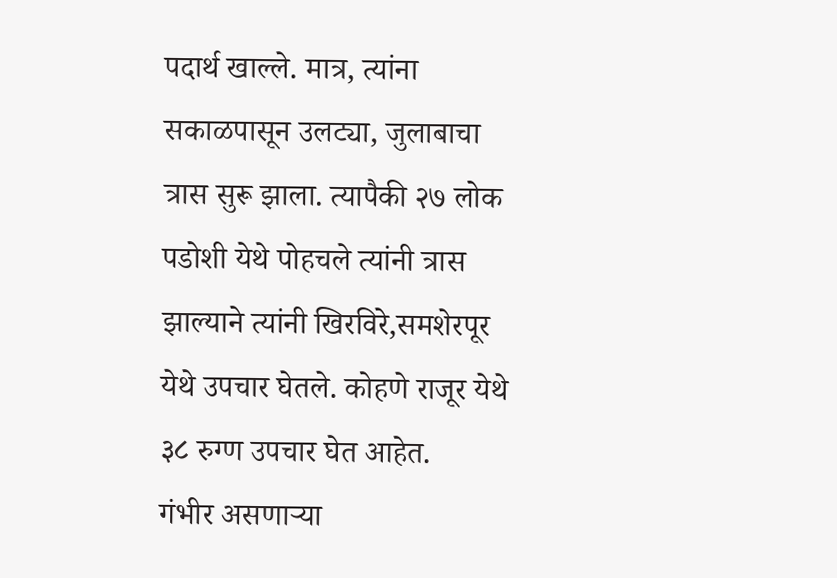पदार्थ खाल्ले. मात्र, त्यांना सकाळपासून उलट्या, जुलाबाचा त्रास सुरू झाला. त्यापैकी २७ लोक पडोशी येथे पोहचले त्यांनी त्रास झाल्याने त्यांनी खिरविरे,समशेरपूर येथे उपचार घेतले. कोहणे राजूर येथे ३८ रुग्ण उपचार घेत आहेत.
गंभीर असणाऱ्या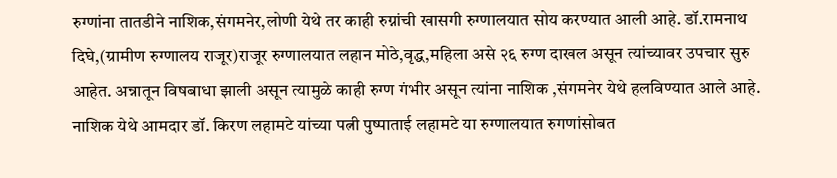रुग्णांना तातडीने नाशिक,संगमनेर,लोणी येथे तर काही रुग्नांची खासगी रुग्णालयात सोय करण्यात आली आहे. डॉ.रामनाथ दिघे,(ग्रामीण रुग्णालय राजूर)राजूर रुग्णालयात लहान मोठे,वृद्ध,महिला असे २६ रुग्ण दाखल असून त्यांच्यावर उपचार सुरु आहेत. अन्नातून विषबाधा झाली असून त्यामुळे काही रुग्ण गंभीर असून त्यांना नाशिक ,संगमनेर येथे हलविण्यात आले आहे. नाशिक येथे आमदार डॉ. किरण लहामटे यांच्या पत्नी पुष्पाताई लहामटे या रुग्णालयात रुगणांसोबत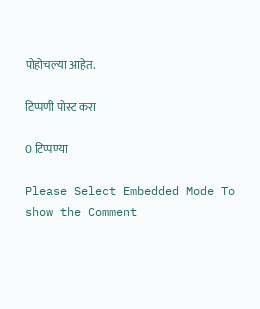पोहोचल्या आहेत.

टिप्पणी पोस्ट करा

0 टिप्पण्या

Please Select Embedded Mode To show the Comment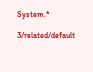System.*

3/related/default